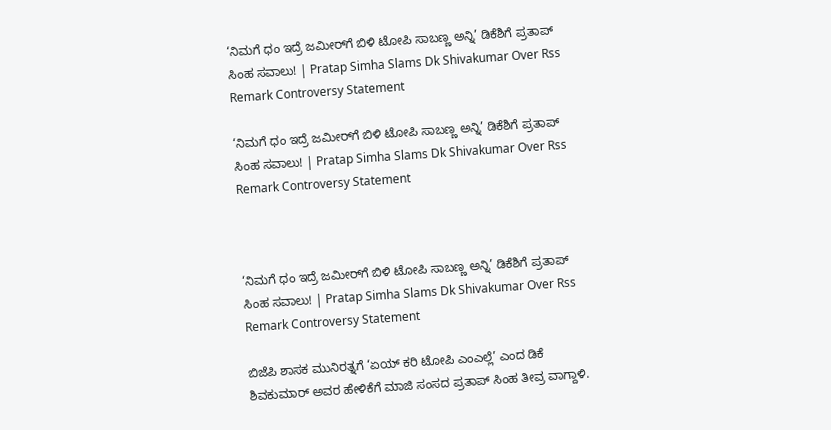‘ನಿಮಗೆ ಧಂ ಇದ್ರೆ ಜಮೀರ್‌ಗೆ ಬಿಳಿ ಟೋಪಿ ಸಾಬಣ್ಣ ಅನ್ನಿ’ ಡಿಕೆಶಿಗೆ ಪ್ರತಾಪ್ ಸಿಂಹ ಸವಾಲು! | Pratap Simha Slams Dk Shivakumar Over Rss Remark Controversy Statement

‘ನಿಮಗೆ ಧಂ ಇದ್ರೆ ಜಮೀರ್‌ಗೆ ಬಿಳಿ ಟೋಪಿ ಸಾಬಣ್ಣ ಅನ್ನಿ’ ಡಿಕೆಶಿಗೆ ಪ್ರತಾಪ್ ಸಿಂಹ ಸವಾಲು! | Pratap Simha Slams Dk Shivakumar Over Rss Remark Controversy Statement



‘ನಿಮಗೆ ಧಂ ಇದ್ರೆ ಜಮೀರ್‌ಗೆ ಬಿಳಿ ಟೋಪಿ ಸಾಬಣ್ಣ ಅನ್ನಿ’ ಡಿಕೆಶಿಗೆ ಪ್ರತಾಪ್ ಸಿಂಹ ಸವಾಲು! | Pratap Simha Slams Dk Shivakumar Over Rss Remark Controversy Statement

ಬಿಜೆಪಿ ಶಾಸಕ ಮುನಿರತ್ನಗೆ ‘ಏಯ್ ಕರಿ ಟೋಪಿ ಎಂಎಲ್ಲೆ’ ಎಂದ ಡಿಕೆ ಶಿವಕುಮಾರ್ ಅವರ ಹೇಳಿಕೆಗೆ ಮಾಜಿ ಸಂಸದ ಪ್ರತಾಪ್ ಸಿಂಹ ತೀವ್ರ ವಾಗ್ದಾಳಿ.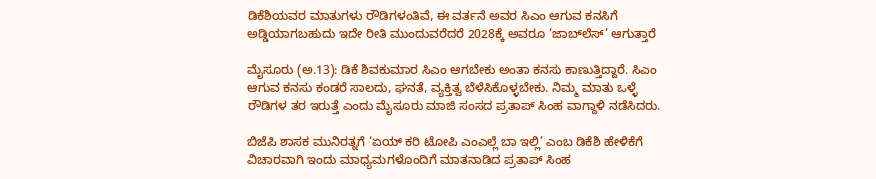ಡಿಕೆಶಿಯವರ ಮಾತುಗಳು ರೌಡಿಗಳಂತಿವೆ, ಈ ವರ್ತನೆ ಅವರ ಸಿಎಂ ಆಗುವ ಕನಸಿಗೆ ಅಡ್ಡಿಯಾಗಬಹುದು ಇದೇ ರೀತಿ ಮುಂದುವರೆದರೆ 2028ಕ್ಕೆ ಅವರೂ ‘ಜಾಬ್‌ಲೆಸ್’ ಆಗುತ್ತಾರೆ

ಮೈಸೂರು (ಅ.13): ಡಿಕೆ ಶಿವಕುಮಾರ ಸಿಎಂ ಆಗಬೇಕು ಅಂತಾ ಕನಸು ಕಾಣುತ್ತಿದ್ದಾರೆ. ಸಿಎಂ ಆಗುವ ಕನಸು ಕಂಡರೆ ಸಾಲದು, ಘನತೆ, ವ್ಯಕ್ತಿತ್ವ ಬೆಳೆಸಿಕೊಳ್ಳಬೇಕು. ನಿಮ್ಮ ಮಾತು ಒಳ್ಳೆ ರೌಡಿಗಳ ತರ ಇರುತ್ತೆ ಎಂದು ಮೈಸೂರು ಮಾಜಿ ಸಂಸದ ಪ್ರತಾಪ್ ಸಿಂಹ ವಾಗ್ದಾಳಿ ನಡೆಸಿದರು.

ಬಿಜೆಪಿ ಶಾಸಕ ಮುನಿರತ್ನಗೆ ‘ಏಯ್ ಕರಿ ಟೋಪಿ ಎಂಎಲ್ಲೆ ಬಾ ಇಲ್ಲಿ’ ಎಂಬ ಡಿಕೆಶಿ ಹೇಳಿಕೆಗೆ ವಿಚಾರವಾಗಿ ಇಂದು ಮಾಧ್ಯಮಗಳೊಂದಿಗೆ ಮಾತನಾಡಿದ ಪ್ರತಾಪ್ ಸಿಂಹ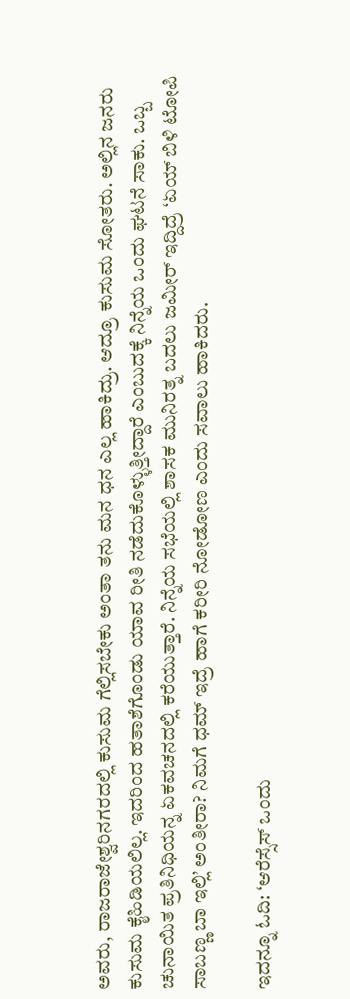ಅವರು, ರಾಜರಾಜೇಶ್ವರಿನಗರದಲ್ಲಿ ಕುಸುಮ ಗೆಲ್ಲಿಸಬೇಕು ಅಂತಾ ತನು ಮನ ಧನ ಎಲ್ಲ ಹಾಕಿದ್ರು. ಆದ್ರೂ ಕುಸುಮ ಸೋತರು. ಅಲ್ಲಿನ ಜನರು ಕುಸುಮ ಕೈಹಿಡಿಯಲಿಲ್ಲ. ಇದರಿಂದ ಹತಾಶೆಗೊಂಡು ಯಾವ ರೀತಿ ನಡೆದುಕೊಳ್ಳುತ್ತೀದ್ದಾರೆ ಎಂಬುದಕ್ಕೆ ನಿನ್ನೆಯ ಒಂದು ಘಟನೆ ಸಾಕು. ಒಬ್ಬ ಚುನಾಯಿತ ಪ್ರತಿನಿಧಿಯನ್ನ ಏಕವಚನದಲ್ಲಿ ಕರೆಯುತ್ತಾರೆ. ನಿನ್ನೆಯ ಸಭೆಯಲ್ಲಿ ಶಾಸಕ ಮುನಿರತ್ನ ಬದಲು ಜಮೀರ್ ಇದ್ದಿದ್ರೆ ‘ಏಯ್ ಬಿಳಿ ಟೋಪಿ ಸಾಬಣ್ಣ ಬಾ ಇಲ್ಲಿ’ ಅಂತೀರಾ? ನಿಮಗೆ ಧಮ್ ಇದ್ರೆ ಹಾಗೆ ಕರೀರಿ ನೋಡೋಣ ಎಂದು ಸವಾಲು ಹಾಕಿದರು.

ಇದನ್ನೂ ಓದಿ: ‘ಆರೆಸ್ಸೆಸ್ ಒಂದು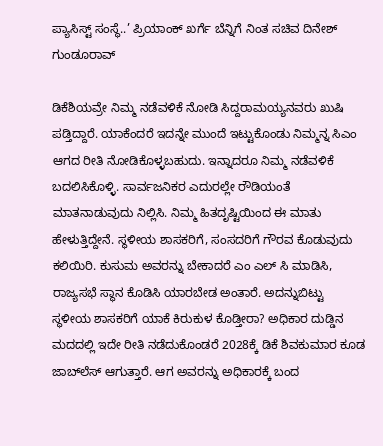ಪ್ಯಾಸಿಸ್ಟ್ ಸಂಸ್ಥೆ..’ ಪ್ರಿಯಾಂಕ್‌ ಖರ್ಗೆ ಬೆನ್ನಿಗೆ ನಿಂತ ಸಚಿವ ದಿನೇಶ್ ಗುಂಡೂರಾವ್

ಡಿಕೆಶಿಯವ್ರೇ ನಿಮ್ಮ ನಡೆವಳಿಕೆ ನೋಡಿ ಸಿದ್ದರಾಮಯ್ಯನವರು ಖುಷಿ ಪಡ್ತಿದ್ದಾರೆ. ಯಾಕೆಂದರೆ ಇದನ್ನೇ ಮುಂದೆ ಇಟ್ಟುಕೊಂಡು ನಿಮ್ಮನ್ನ ಸಿಎಂ ಆಗದ ರೀತಿ ನೋಡಿಕೊಳ್ಳಬಹುದು. ಇನ್ನಾದರೂ ನಿಮ್ಮ ನಡೆವಳಿಕೆ ಬದಲಿಸಿಕೊಳ್ಳಿ. ಸಾರ್ವಜನಿಕರ ಎದುರಲ್ಲೇ ರೌಡಿಯಂತೆ ಮಾತನಾಡುವುದು ನಿಲ್ಲಿಸಿ. ನಿಮ್ಮ ಹಿತದೃಷ್ಟಿಯಿಂದ ಈ ಮಾತು ಹೇಳುತ್ತಿದ್ದೇನೆ. ಸ್ಥಳೀಯ ಶಾಸಕರಿಗೆ, ಸಂಸದರಿಗೆ ಗೌರವ ಕೊಡುವುದು ಕಲಿಯಿರಿ. ಕುಸುಮ ಅವರನ್ನು ಬೇಕಾದರೆ ಎಂ ಎಲ್ ಸಿ ಮಾಡಿಸಿ, ರಾಜ್ಯಸಭೆ ಸ್ಥಾನ ಕೊಡಿಸಿ ಯಾರಬೇಡ ಅಂತಾರೆ. ಅದನ್ನುಬಿಟ್ಟು ಸ್ಥಳೀಯ ಶಾಸಕರಿಗೆ ಯಾಕೆ ಕಿರುಕುಳ ಕೊಡ್ತೀರಾ? ಅಧಿಕಾರ ದುಡ್ಡಿನ ಮದದಲ್ಲಿ ಇದೇ ರೀತಿ ನಡೆದುಕೊಂಡರೆ 2028ಕ್ಕೆ ಡಿಕೆ ಶಿವಕುಮಾರ ಕೂಡ ಜಾಬ್‌ಲೆಸ್ ಆಗುತ್ತಾರೆ. ಆಗ ಅವರನ್ನು ಅಧಿಕಾರಕ್ಕೆ ಬಂದ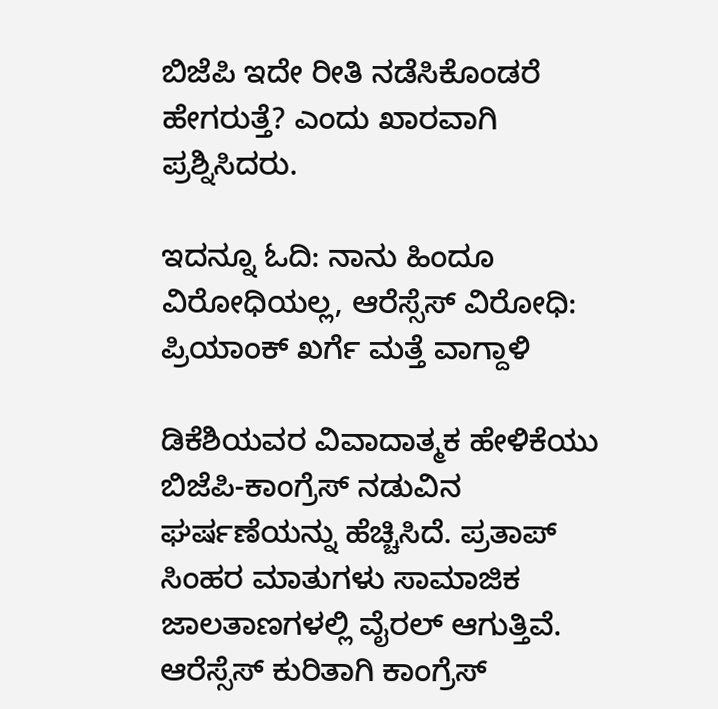ಬಿಜೆಪಿ ಇದೇ ರೀತಿ ನಡೆಸಿಕೊಂಡರೆ ಹೇಗರುತ್ತೆ? ಎಂದು ಖಾರವಾಗಿ ಪ್ರಶ್ನಿಸಿದರು.

ಇದನ್ನೂ ಓದಿ: ನಾನು ಹಿಂದೂ ವಿರೋಧಿಯಲ್ಲ, ಆರೆಸ್ಸೆಸ್ ವಿರೋಧಿ: ಪ್ರಿಯಾಂಕ್ ಖರ್ಗೆ ಮತ್ತೆ ವಾಗ್ದಾಳಿ

ಡಿಕೆಶಿಯವರ ವಿವಾದಾತ್ಮಕ ಹೇಳಿಕೆಯು ಬಿಜೆಪಿ-ಕಾಂಗ್ರೆಸ್ ನಡುವಿನ ಘರ್ಷಣೆಯನ್ನು ಹೆಚ್ಚಿಸಿದೆ. ಪ್ರತಾಪ್ ಸಿಂಹರ ಮಾತುಗಳು ಸಾಮಾಜಿಕ ಜಾಲತಾಣಗಳಲ್ಲಿ ವೈರಲ್ ಆಗುತ್ತಿವೆ. ಆರೆಸ್ಸೆಸ್ ಕುರಿತಾಗಿ ಕಾಂಗ್ರೆಸ್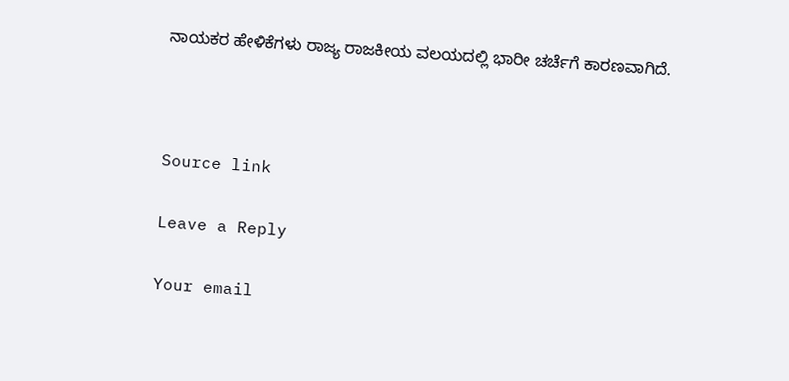ನಾಯಕರ ಹೇಳಿಕೆಗಳು ರಾಜ್ಯ ರಾಜಕೀಯ ವಲಯದಲ್ಲಿ ಭಾರೀ ಚರ್ಚೆಗೆ ಕಾರಣವಾಗಿದೆ.



Source link

Leave a Reply

Your email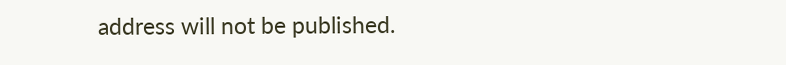address will not be published.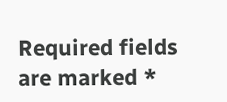Required fields are marked *